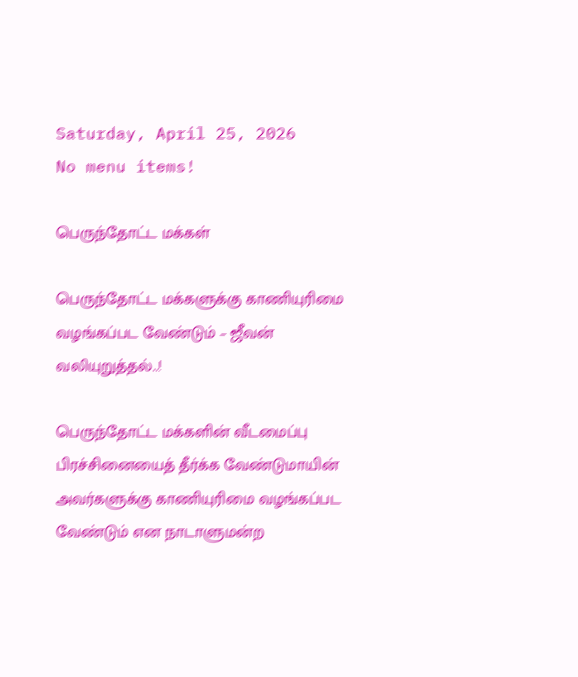Saturday, April 25, 2026
No menu items!

பெருந்தோட்ட மக்கள்

பெருந்தோட்ட மக்களுக்கு காணியுரிமை வழங்கப்பட வேண்டும் – ஜீவன் வலியுறுத்தல்..!

பெருந்தோட்ட மக்களின் வீடமைப்பு பிரச்சினையைத் தீர்க்க வேண்டுமாயின் அவர்களுக்கு காணியுரிமை வழங்கப்பட வேண்டும் என நாடாளுமன்ற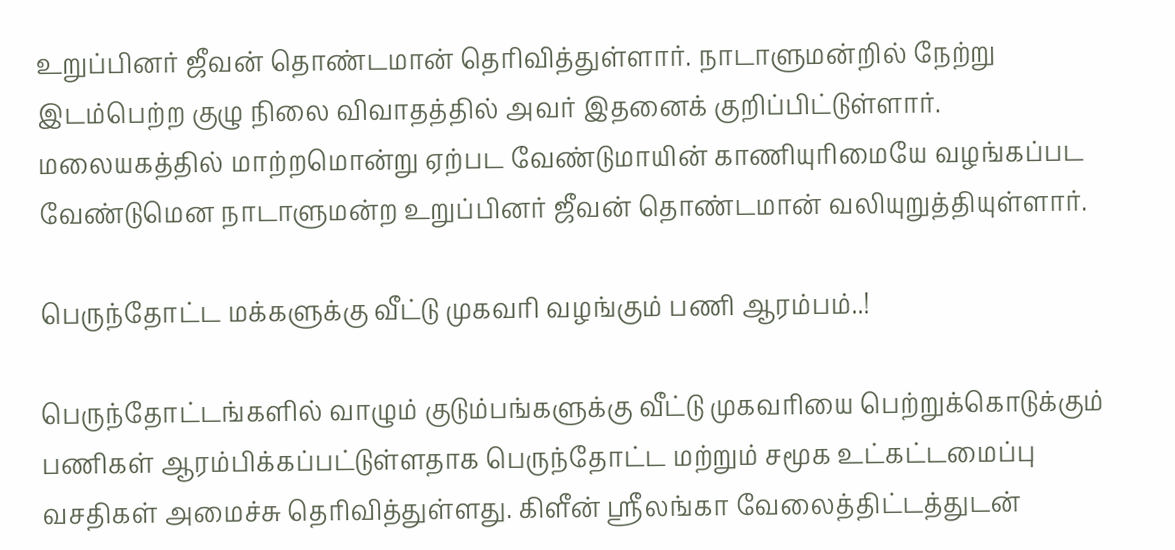உறுப்பினர் ஜீவன் தொண்டமான் தெரிவித்துள்ளார். நாடாளுமன்றில் நேற்று இடம்பெற்ற குழு நிலை விவாதத்தில் அவர் இதனைக் குறிப்பிட்டுள்ளார். மலையகத்தில் மாற்றமொன்று ஏற்பட வேண்டுமாயின் காணியுரிமையே வழங்கப்பட வேண்டுமென நாடாளுமன்ற உறுப்பினர் ஜீவன் தொண்டமான் வலியுறுத்தியுள்ளார்.

பெருந்தோட்ட மக்களுக்கு வீட்டு முகவரி வழங்கும் பணி ஆரம்பம்..!

பெருந்தோட்டங்களில் வாழும் குடும்பங்களுக்கு வீட்டு முகவரியை பெற்றுக்கொடுக்கும் பணிகள் ஆரம்பிக்கப்பட்டுள்ளதாக பெருந்தோட்ட மற்றும் சமூக உட்கட்டமைப்பு வசதிகள் அமைச்சு தெரிவித்துள்ளது. கிளீன் ஸ்ரீலங்கா வேலைத்திட்டத்துடன்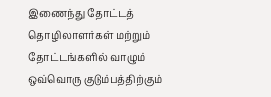இணைந்து தோட்டத் தொழிலாளர்கள் மற்றும் தோட்டங்களில் வாழும் ஒவ்வொரு குடும்பத்திற்கும்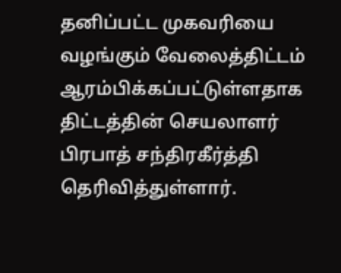தனிப்பட்ட முகவரியை வழங்கும் வேலைத்திட்டம் ஆரம்பிக்கப்பட்டுள்ளதாக திட்டத்தின் செயலாளர் பிரபாத் சந்திரகீர்த்தி தெரிவித்துள்ளார்.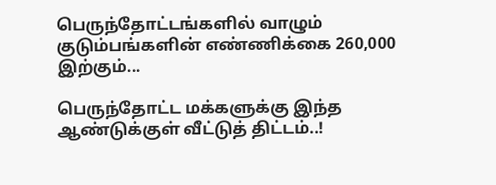பெருந்தோட்டங்களில் வாழும் குடும்பங்களின் எண்ணிக்கை 260,000 இற்கும்...

பெருந்தோட்ட மக்களுக்கு இந்த ஆண்டுக்குள் வீட்டுத் திட்டம்..!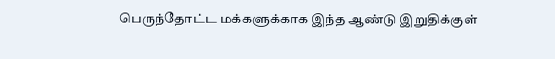பெருந்தோட்ட மக்களுக்காக இந்த ஆண்டு இறுதிக்குள்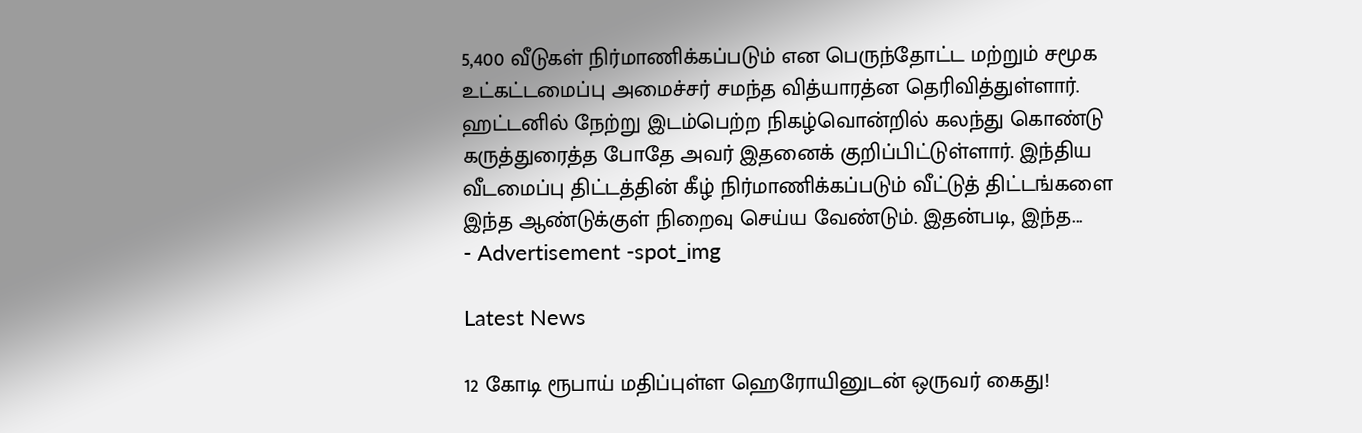5,400 வீடுகள் நிர்மாணிக்கப்படும் என பெருந்தோட்ட மற்றும் சமூக உட்கட்டமைப்பு அமைச்சர் சமந்த வித்யாரத்ன தெரிவித்துள்ளார். ஹட்டனில் நேற்று இடம்பெற்ற நிகழ்வொன்றில் கலந்து கொண்டு கருத்துரைத்த போதே அவர் இதனைக் குறிப்பிட்டுள்ளார். இந்திய வீடமைப்பு திட்டத்தின் கீழ் நிர்மாணிக்கப்படும் வீட்டுத் திட்டங்களை இந்த ஆண்டுக்குள் நிறைவு செய்ய வேண்டும். இதன்படி, இந்த...
- Advertisement -spot_img

Latest News

12 கோடி ரூபாய் மதிப்புள்ள ஹெரோயினுடன் ஒருவர் கைது!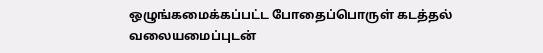ஒழுங்கமைக்கப்பட்ட போதைப்பொருள் கடத்தல் வலையமைப்புடன்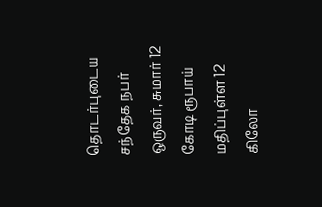தொடர்புடைய சந்தேக நபர் ஒருவர், சுமார் 12 கோடி ரூபாய் மதிப்புள்ள 12 கிலோ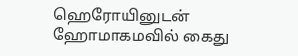ஹெரோயினுடன் ஹோமாகமவில் கைது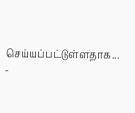செய்யப்பட்டுள்ளதாக...
-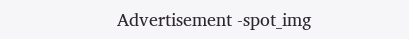Advertisement -spot_img